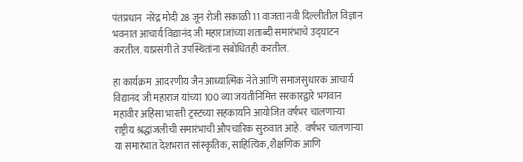पंतप्रधान  नरेंद्र मोदी 28 जून रोजी सकाळी 11 वाजता नवी दिल्लीतील विज्ञान भवनात आचार्य विद्यानंद जी महाराजांच्या शताब्दी समारंभाचे उद्घाटन करतील. याप्रसंगी ते उपस्थितांना संबोधितही करतील.

हा कार्यक्रम  आदरणीय जैन आध्यात्मिक नेते आणि समाजसुधारक आचार्य विद्यानंद जी महाराज यांच्या 100 व्या जयंतीनिमित्त सरकारद्वारे भगवान महावीर अहिंसा भारती ट्रस्टच्या सहकार्याने आयोजित वर्षभर चालणाऱ्या  राष्ट्रीय श्रद्धांजलीची समारंभाची औपचारिक सुरुवात आहे.  वर्षभर चालणाऱ्या या समारंभात देशभरात सांस्कृतिक, साहित्यिक, शैक्षणिक आणि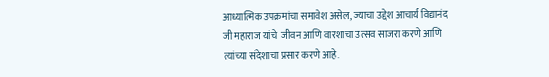आध्यात्मिक उपक्रमांचा समावेश असेल, ज्याचा उद्देश आचार्य विद्यानंद जी महाराज यांचे  जीवन आणि वारशाचा उत्सव साजरा करणे आणि त्यांच्या संदेशाचा प्रसार करणे आहे.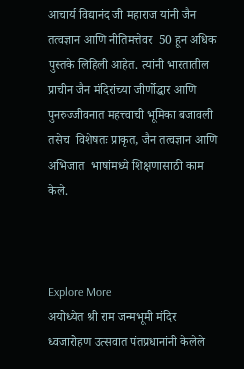आचार्य विद्यानंद जी महाराज यांनी जैन तत्वज्ञान आणि नीतिमत्तेवर  50 हून अधिक पुस्तके लिहिली आहेत. त्यांनी भारतातील प्राचीन जैन मंदिरांच्या जीर्णोद्धार आणि पुनरुज्जीवनात महत्त्वाची भूमिका बजावली तसेच  विशेषतः प्राकृत, जैन तत्वज्ञान आणि अभिजात  भाषांमध्ये शिक्षणासाठी काम केले.



Explore More
अयोध्येत श्री राम जन्मभूमी मंदिर ध्वजारोहण उत्सवात पंतप्रधानांनी केलेले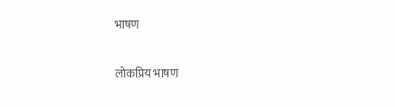भाषण

लोकप्रिय भाषण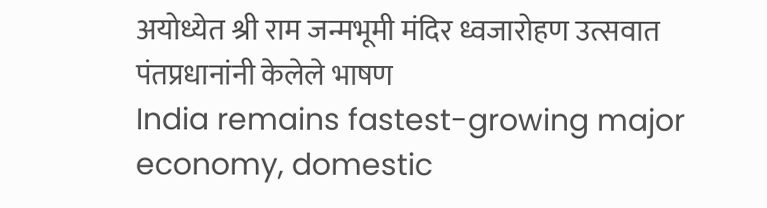अयोध्येत श्री राम जन्मभूमी मंदिर ध्वजारोहण उत्सवात पंतप्रधानांनी केलेले भाषण
India remains fastest-growing major economy, domestic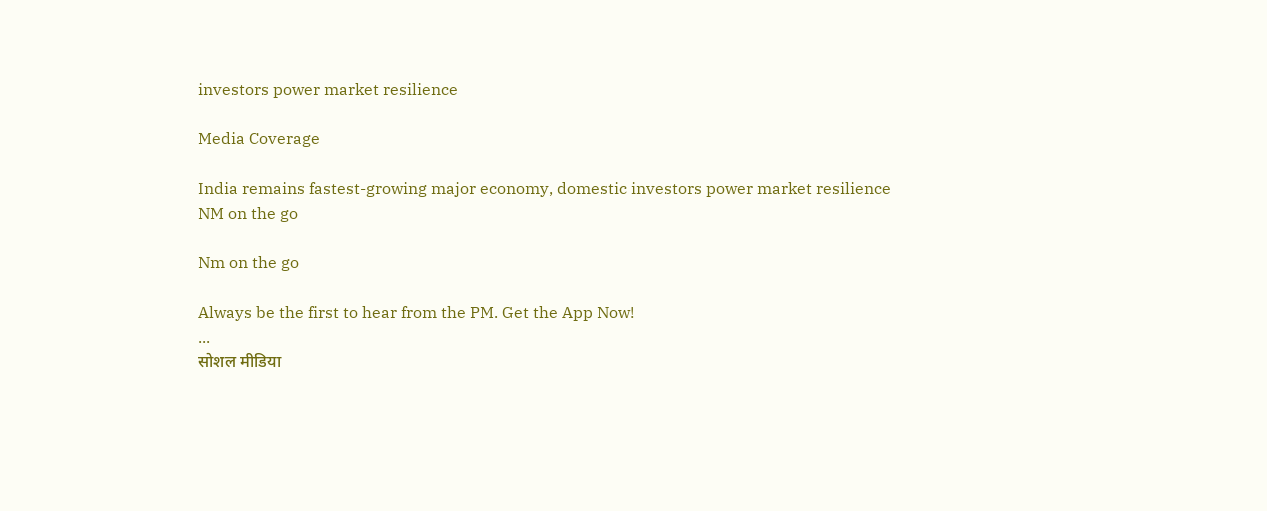investors power market resilience

Media Coverage

India remains fastest-growing major economy, domestic investors power market resilience
NM on the go

Nm on the go

Always be the first to hear from the PM. Get the App Now!
...
सोशल मीडिया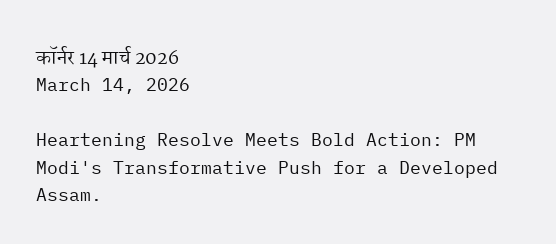कॉर्नर 14 मार्च 2026
March 14, 2026

Heartening Resolve Meets Bold Action: PM Modi's Transformative Push for a Developed Assam.